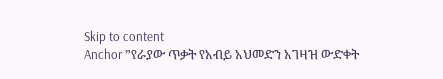Skip to content
Anchor ”የራያው ጥቃት የአብይ አህመድን አገዛዝ ውድቀት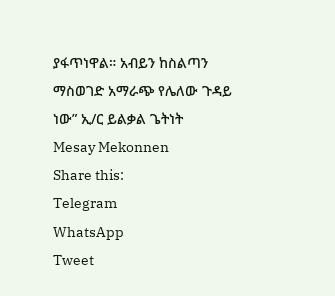ያፋጥነዋል። አብይን ከስልጣን ማስወገድ አማራጭ የሌለው ጉዳይ ነው” ኢ/ር ይልቃል ጌትነት
Mesay Mekonnen
Share this:
Telegram
WhatsApp
Tweet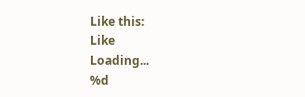Like this:
Like
Loading...
%d